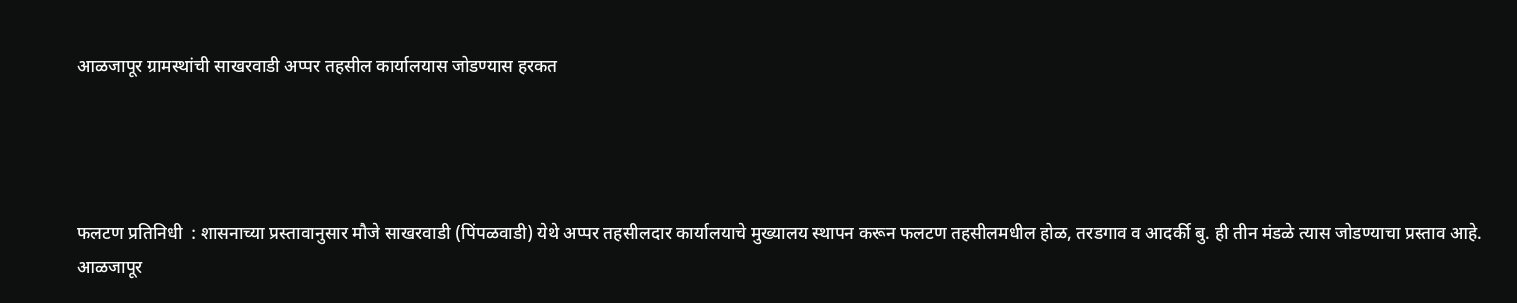आळजापूर ग्रामस्थांची साखरवाडी अप्पर तहसील कार्यालयास जोडण्यास हरकत




फलटण प्रतिनिधी  : शासनाच्या प्रस्तावानुसार मौजे साखरवाडी (पिंपळवाडी) येथे अप्पर तहसीलदार कार्यालयाचे मुख्यालय स्थापन करून फलटण तहसीलमधील होळ, तरडगाव व आदर्की बु. ही तीन मंडळे त्यास जोडण्याचा प्रस्ताव आहे. आळजापूर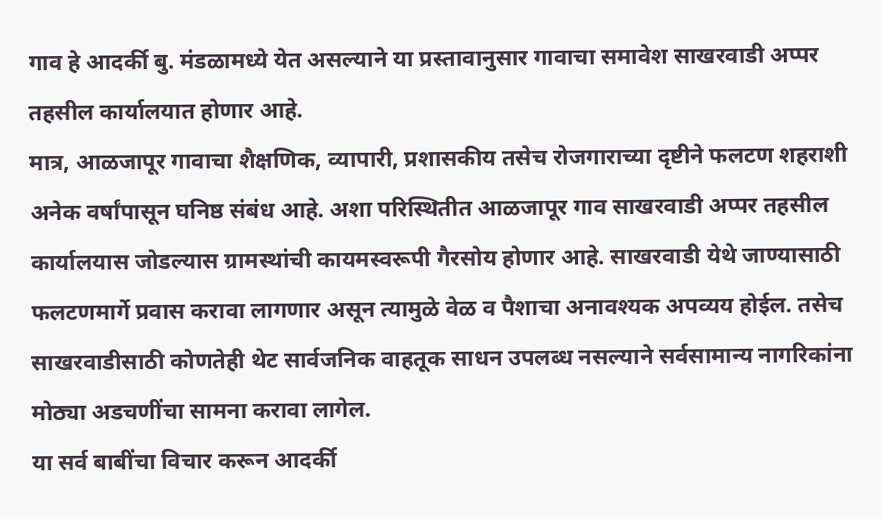गाव हे आदर्की बु. मंडळामध्ये येत असल्याने या प्रस्तावानुसार गावाचा समावेश साखरवाडी अप्पर तहसील कार्यालयात होणार आहे.
मात्र, आळजापूर गावाचा शैक्षणिक, व्यापारी, प्रशासकीय तसेच रोजगाराच्या दृष्टीने फलटण शहराशी अनेक वर्षांपासून घनिष्ठ संबंध आहे. अशा परिस्थितीत आळजापूर गाव साखरवाडी अप्पर तहसील कार्यालयास जोडल्यास ग्रामस्थांची कायमस्वरूपी गैरसोय होणार आहे. साखरवाडी येथे जाण्यासाठी फलटणमार्गे प्रवास करावा लागणार असून त्यामुळे वेळ व पैशाचा अनावश्यक अपव्यय होईल. तसेच साखरवाडीसाठी कोणतेही थेट सार्वजनिक वाहतूक साधन उपलब्ध नसल्याने सर्वसामान्य नागरिकांना मोठ्या अडचणींचा सामना करावा लागेल.
या सर्व बाबींचा विचार करून आदर्की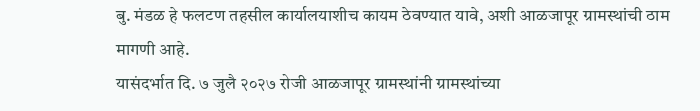बु. मंडळ हे फलटण तहसील कार्यालयाशीच कायम ठेवण्यात यावे, अशी आळजापूर ग्रामस्थांची ठाम मागणी आहे.
यासंदर्भात दि. ७ जुलै २०२७ रोजी आळजापूर ग्रामस्थांनी ग्रामस्थांच्या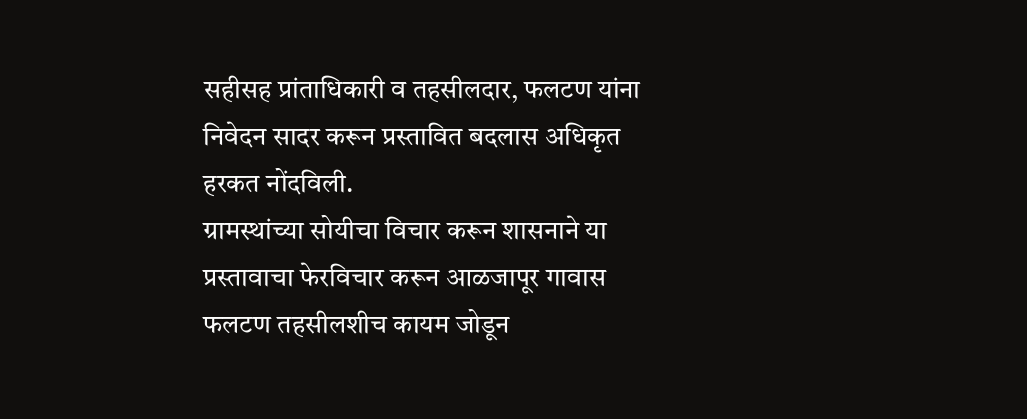सहीसह प्रांताधिकारी व तहसीलदार, फलटण यांना निवेदन सादर करून प्रस्तावित बदलास अधिकृत हरकत नोंदविली.
ग्रामस्थांच्या सोयीचा विचार करून शासनाने या प्रस्तावाचा फेरविचार करून आळजापूर गावास फलटण तहसीलशीच कायम जोडून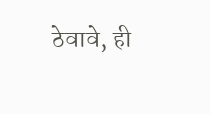ठेवावे, ही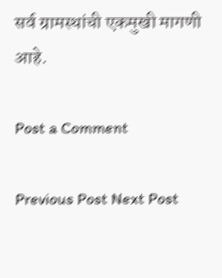सर्व ग्रामस्थांची एकमुखी मागणी आहे.

Post a Comment

Previous Post Next Post